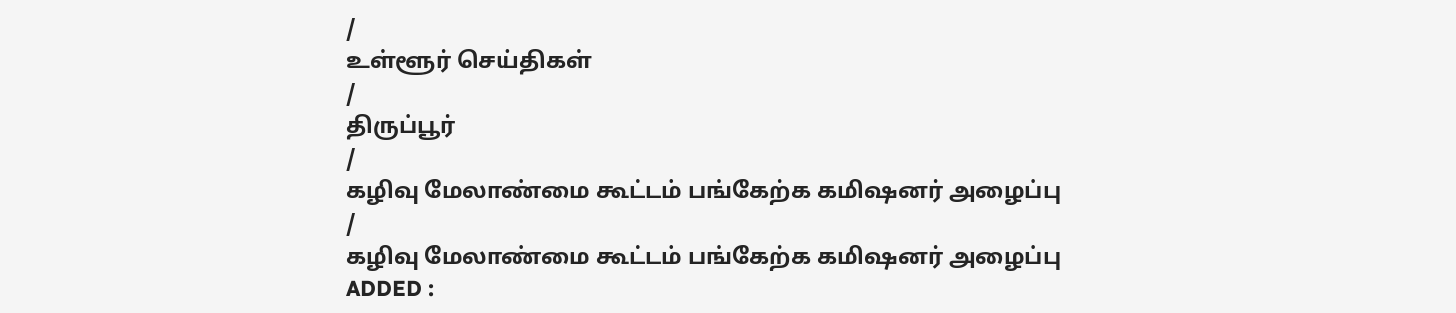/
உள்ளூர் செய்திகள்
/
திருப்பூர்
/
கழிவு மேலாண்மை கூட்டம் பங்கேற்க கமிஷனர் அழைப்பு
/
கழிவு மேலாண்மை கூட்டம் பங்கேற்க கமிஷனர் அழைப்பு
ADDED :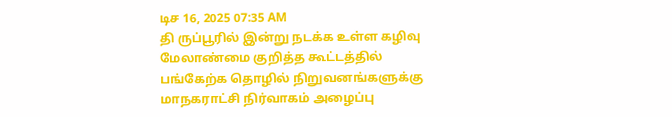டிச 16, 2025 07:35 AM
தி ருப்பூரில் இன்று நடக்க உள்ள கழிவு மேலாண்மை குறித்த கூட்டத்தில் பங்கேற்க தொழில் நிறுவனங்களுக்கு மாநகராட்சி நிர்வாகம் அழைப்பு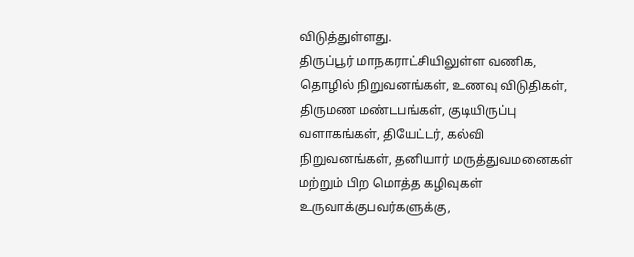விடுத்துள்ளது.
திருப்பூர் மாநகராட்சியிலுள்ள வணிக, தொழில் நிறுவனங்கள், உணவு விடுதிகள், திருமண மண்டபங்கள், குடியிருப்பு வளாகங்கள், தியேட்டர், கல்வி நிறுவனங்கள், தனியார் மருத்துவமனைகள் மற்றும் பிற மொத்த கழிவுகள் உருவாக்குபவர்களுக்கு,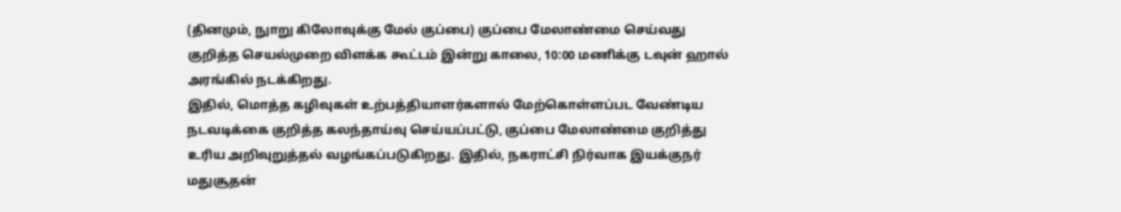(தினமும், நுாறு கிலோவுக்கு மேல் குப்பை) குப்பை மேலாண்மை செய்வது குறித்த செயல்முறை விளக்க கூட்டம் இன்று காலை, 10:00 மணிக்கு டவுன் ஹால் அரங்கில் நடக்கிறது.
இதில், மொத்த கழிவுகள் உற்பத்தியாளர்களால் மேற்கொள்ளப்பட வேண்டிய நடவடிக்கை குறித்த கலந்தாய்வு செய்யப்பட்டு, குப்பை மேலாண்மை குறித்து உரிய அறிவுறுத்தல் வழங்கப்படுகிறது. இதில், நகராட்சி நிர்வாக இயக்குநர் மதுசூதன்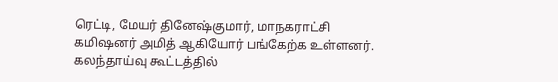ரெட்டி, மேயர் தினேஷ்குமார், மாநகராட்சி கமிஷனர் அமித் ஆகியோர் பங்கேற்க உள்ளனர். கலந்தாய்வு கூட்டத்தில்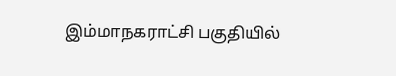இம்மாநகராட்சி பகுதியில்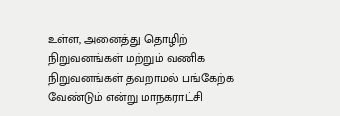உள்ள, அனைத்து தொழிற் நிறுவனங்கள் மற்றும் வணிக நிறுவனங்கள் தவறாமல் பங்கேற்க வேண்டும் என்று மாநகராட்சி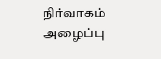நிர்வாகம் அழைப்பு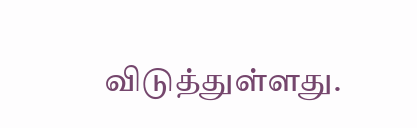விடுத்துள்ளது.